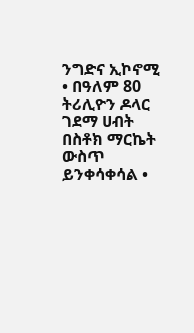ንግድና ኢኮኖሚ
• በዓለም 80 ትሪሊዮን ዶላር ገደማ ሀብት በስቶክ ማርኬት ውስጥ ይንቀሳቀሳል •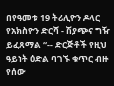በየዓመቱ 19 ትሪሊዮን ዶላር የአክስዮን ድርሻ - ሽያጭና ግዥ ይፈጸማል “-- ድርጅቶች የዚህ ዓይነት ዕድል ባገኙ ቁጥር ብዙ የሰው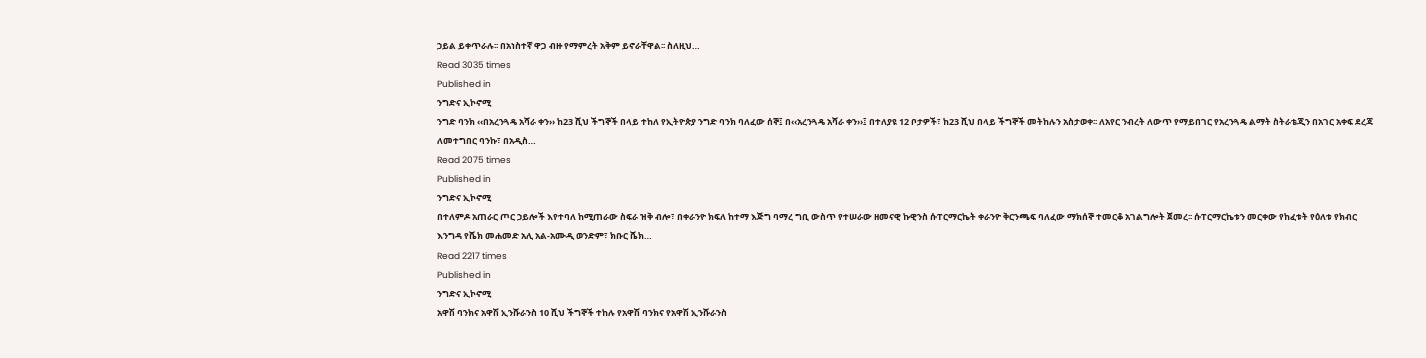ኃይል ይቀጥራሉ፡፡ በአነስተኛ ዋጋ ብዙ የማምረት አቅም ይኖራቸዋል፡፡ ስለዚህ…
Read 3035 times
Published in
ንግድና ኢኮኖሚ
ንግድ ባንክ ‹‹በአረንጓዴ አሻራ ቀን›› ከ23 ሺህ ችግኞች በላይ ተከለ የኢትዮጵያ ንግድ ባንክ ባለፈው ሰኞ፤ በ‹‹አረንጓዴ አሻራ ቀን››፤ በተለያዩ 12 ቦታዎች፣ ከ23 ሺህ በላይ ችግኞች መትከሉን አስታወቀ፡፡ ለአየር ንብረት ለውጥ የማይበገር የአረንጓዴ ልማት ስትራቴጂን በአገር አቀፍ ደረጃ ለመተግበር ባንኩ፣ በአዲስ…
Read 2075 times
Published in
ንግድና ኢኮኖሚ
በተለምዶ አጠራር ጦር ኃይሎች እየተባለ ከሚጠራው ስፍራ ዝቅ ብሎ፣ በቀራንዮ ክፍለ ከተማ እጅግ ባማረ ግቢ ውስጥ የተሠራው ዘመናዊ ኩዊንስ ሱፐርማርኬት ቀራንዮ ቅርንጫፍ ባለፈው ማክሰኞ ተመርቆ አገልግሎት ጀመረ፡፡ ሱፐርማርኬቱን መርቀው የከፈቱት የዕለቱ የክብር እንግዳ የሼክ መሐመድ አሊ አል-አሙዲ ወንድም፣ ክቡር ሼክ…
Read 2217 times
Published in
ንግድና ኢኮኖሚ
አዋሽ ባንክና አዋሽ ኢንሹራንስ 10 ሺህ ችግኞች ተከሉ የአዋሽ ባንክና የአዋሽ ኢንሹራንስ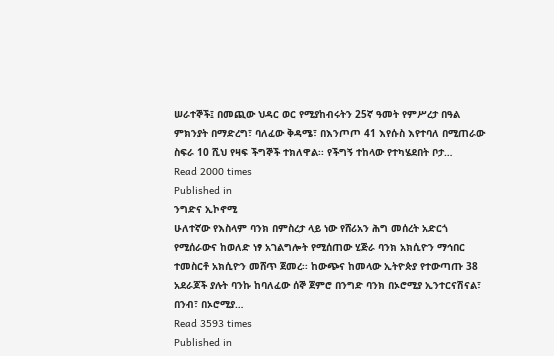ሠራተኞች፤ በመጪው ህዳር ወር የሚያከብሩትን 25ኛ ዓመት የምሥረታ በዓል ምክንያት በማድረግ፣ ባለፈው ቅዳሜ፣ በእንጦጦ 41 እየሱስ እየተባለ በሚጠራው ስፍራ 10 ሺህ የዛፍ ችግኞች ተክለዋል፡፡ የችግኝ ተከላው የተካሄደበት ቦታ…
Read 2000 times
Published in
ንግድና ኢኮኖሚ
ሁለተኛው የእስላም ባንክ በምስረታ ላይ ነው የሸሪአን ሕግ መሰረት አድርጎ የሚሰራውና ከወለድ ነፃ አገልግሎት የሚሰጠው ሂጅራ ባንክ አክሲዮን ማኅበር ተመስርቶ አክሲዮን መሸጥ ጀመረ፡፡ ከውጭና ከመላው ኢትዮጵያ የተውጣጡ 38 አደራጆች ያሉት ባንኩ ከባለፈው ሰኞ ጀምሮ በንግድ ባንክ በኦሮሚያ ኢንተርናሽናል፣ በንብ፣ በኦሮሚያ…
Read 3593 times
Published in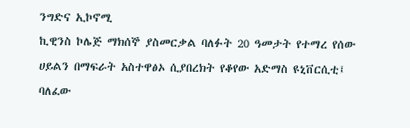ንግድና ኢኮኖሚ
ኪዊንስ ኮሌጅ ማክሰኞ ያስመርቃል ባለፉት 20 ዓመታት የተማረ የሰው ሀይልን በማፍራት አስተዋፅኦ ሲያበረክት የቆየው አድማስ ዩኒቨርሲቲ፤ ባለፈው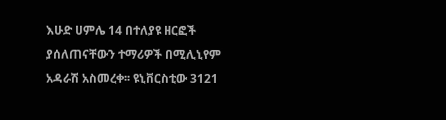እሁድ ሀምሌ 14 በተለያዩ ዘርፎች ያሰለጠናቸውን ተማሪዎች በሚሊኒየም አዳራሽ አስመረቀ፡፡ ዩኒቨርስቲው 3121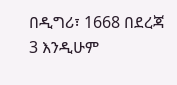በዲግሪ፣ 1668 በደረጃ 3 እንዲሁም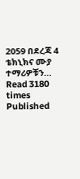2059 በደረጃ 4 ቴክኒክና ሙያ ተማሪዎቹን…
Read 3180 times
Published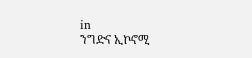in
ንግድና ኢኮኖሚ